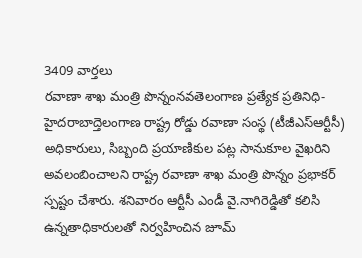3409 వార్తలు
రవాణా శాఖ మంత్రి పొన్నంనవతెలంగాణ ప్రత్యేక ప్రతినిధి-హైదరాబాద్తెలంగాణ రాష్ట్ర రోడ్డు రవాణా సంస్థ (టీజీఎస్ఆర్టీసీ) అధికారులు, సిబ్బంది ప్రయాణికుల పట్ల సానుకూల వైఖరిని అవలంబించాలని రాష్ట్ర రవాణా శాఖ మంత్రి పొన్నం ప్రభాకర్ స్పష్టం చేశారు. శనివారం ఆర్టీసీ ఎండీ వై.నాగిరెడ్డితో కలిసి ఉన్నతాధికారులతో నిర్వహించిన జూమ్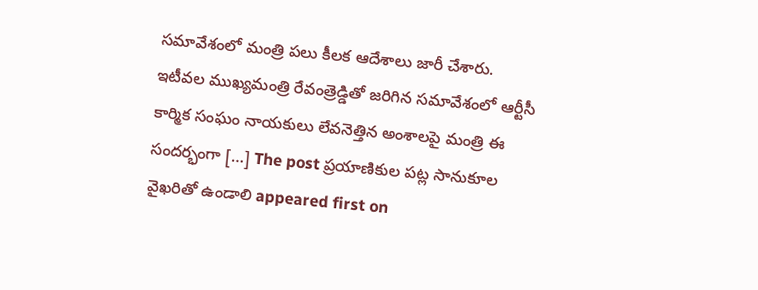సమావేశంలో మంత్రి పలు కీలక ఆదేశాలు జారీ చేశారు. ఇటీవల ముఖ్యమంత్రి రేవంత్రెడ్డితో జరిగిన సమావేశంలో ఆర్టీసీ కార్మిక సంఘం నాయకులు లేవనెత్తిన అంశాలపై మంత్రి ఈ సందర్భంగా […] The post ప్రయాణికుల పట్ల సానుకూల వైఖరితో ఉండాలి appeared first on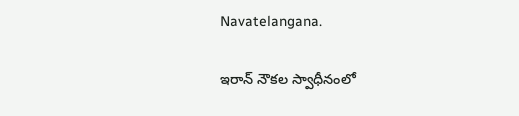Navatelangana.

ఇరాన్ నౌకల స్వాధీనంలో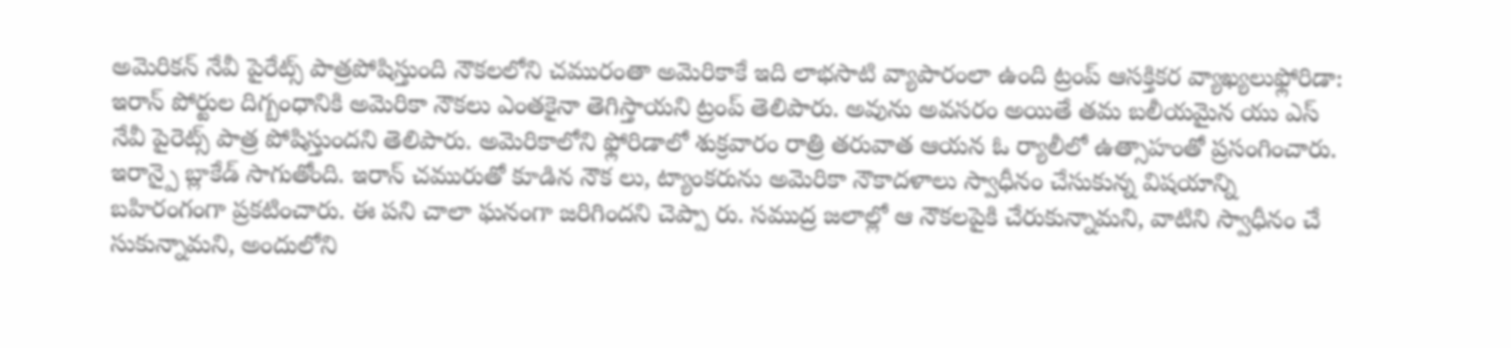అమెరికన్ నేవీ పైరేట్స్ పాత్రపోషిస్తుంది నౌకలలోని చమురంతా అమెరికాకే ఇది లాభసాటి వ్యాపారంలా ఉంది ట్రంప్ ఆసక్తికర వ్యాఖ్యలుఫ్లోరిడా: ఇరాన్ పోర్టుల దిగ్బంధానికి అమెరికా నౌకలు ఎంతకైనా తెగిస్తాయని ట్రంప్ తెలిపారు. అవును అవసరం అయితే తమ బలీయమైన యు ఎస్ నేవీ పైరెట్స్ పాత్ర పోషిస్తుందని తెలిపారు. అమెరికాలోని ఫ్లోరిడాలో శుక్రవారం రాత్రి తరువాత ఆయన ఓ ర్యాలీలో ఉత్సాహంతో ప్రసంగించారు. ఇరాన్పై బ్లాకేడ్ సాగుతోంది. ఇరాన్ చమురుతో కూడిన నౌక లు, ట్యాంకరును అమెరికా నౌకాదళాలు స్వాధీనం చేసుకున్న విషయాన్ని బహిరంగంగా ప్రకటించారు. ఈ పని చాలా ఘనంగా జరిగిందని చెప్పా రు. సముద్ర జలాల్లో ఆ నౌకలపైకి చేరుకున్నామని, వాటిని స్వాధీనం చే సుకున్నామని, అందులోని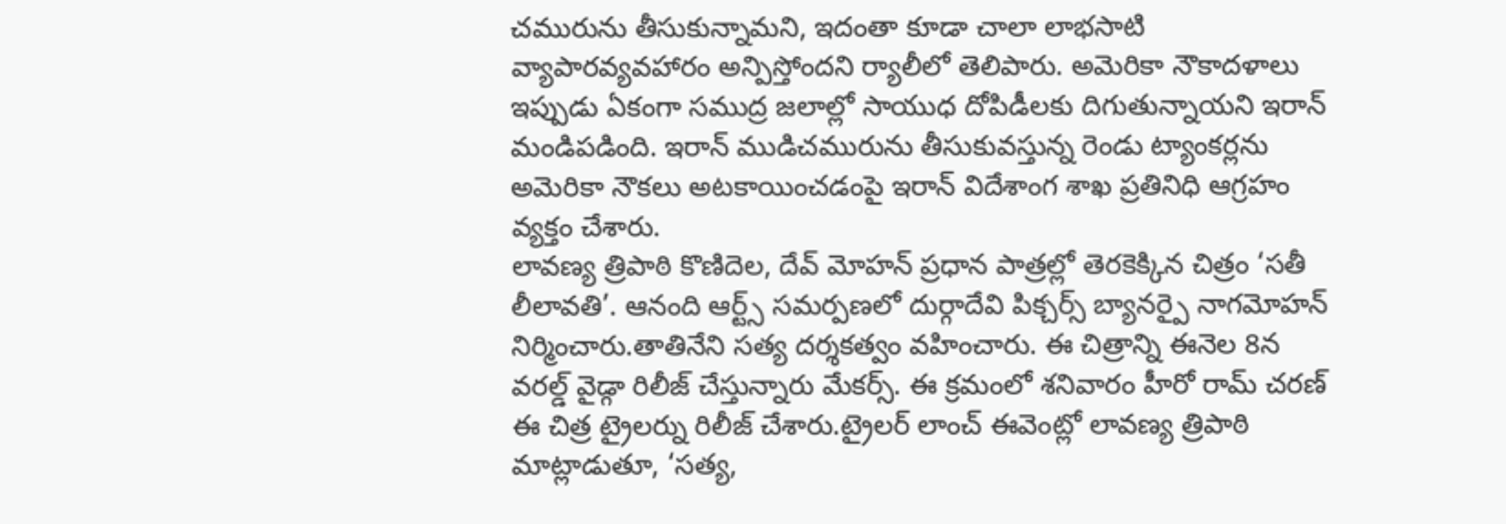చమురును తీసుకున్నామని, ఇదంతా కూడా చాలా లాభసాటి వ్యాపారవ్యవహారం అన్పిస్తోందని ర్యాలీలో తెలిపారు. అమెరికా నౌకాదళాలు ఇప్పుడు ఏకంగా సముద్ర జలాల్లో సాయుధ దోపిడీలకు దిగుతున్నాయని ఇరాన్ మండిపడింది. ఇరాన్ ముడిచమురును తీసుకువస్తున్న రెండు ట్యాంకర్లను అమెరికా నౌకలు అటకాయించడంపై ఇరాన్ విదేశాంగ శాఖ ప్రతినిధి ఆగ్రహం వ్యక్తం చేశారు.
లావణ్య త్రిపాఠి కొణిదెల, దేవ్ మోహన్ ప్రధాన పాత్రల్లో తెరకెక్కిన చిత్రం ‘సతీ లీలావతి’. ఆనంది ఆర్ట్స్ సమర్పణలో దుర్గాదేవి పిక్చర్స్ బ్యానర్పై నాగమోహన్ నిర్మించారు.తాతినేని సత్య దర్శకత్వం వహించారు. ఈ చిత్రాన్ని ఈనెల 8న వరల్డ్ వైడ్గా రిలీజ్ చేస్తున్నారు మేకర్స్. ఈ క్రమంలో శనివారం హీరో రామ్ చరణ్ ఈ చిత్ర ట్రైలర్ను రిలీజ్ చేశారు.ట్రైలర్ లాంచ్ ఈవెంట్లో లావణ్య త్రిపాఠి మాట్లాడుతూ, ‘సత్య,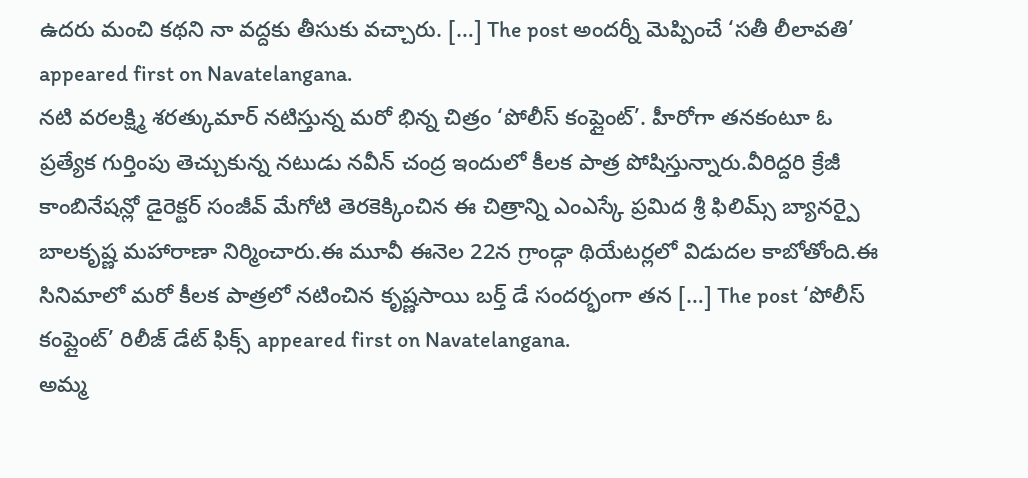ఉదరు మంచి కథని నా వద్దకు తీసుకు వచ్చారు. […] The post అందర్నీ మెప్పించే ‘సతీ లీలావతి’ appeared first on Navatelangana.
నటి వరలక్ష్మి శరత్కుమార్ నటిస్తున్న మరో భిన్న చిత్రం ‘పోలీస్ కంప్లైంట్’. హీరోగా తనకంటూ ఓ ప్రత్యేక గుర్తింపు తెచ్చుకున్న నటుడు నవీన్ చంద్ర ఇందులో కీలక పాత్ర పోషిస్తున్నారు.వీరిద్దరి క్రేజీ కాంబినేషన్లో డైరెక్టర్ సంజీవ్ మేగోటి తెరకెక్కించిన ఈ చిత్రాన్ని ఎంఎస్కే ప్రమిద శ్రీ ఫిలిమ్స్ బ్యానర్పై బాలకృష్ణ మహారాణా నిర్మించారు.ఈ మూవీ ఈనెల 22న గ్రాండ్గా థియేటర్లలో విడుదల కాబోతోంది.ఈ సినిమాలో మరో కీలక పాత్రలో నటించిన కృష్ణసాయి బర్త్ డే సందర్భంగా తన […] The post ‘పోలీస్ కంప్లైంట్’ రిలీజ్ డేట్ ఫిక్స్ appeared first on Navatelangana.
అమ్మ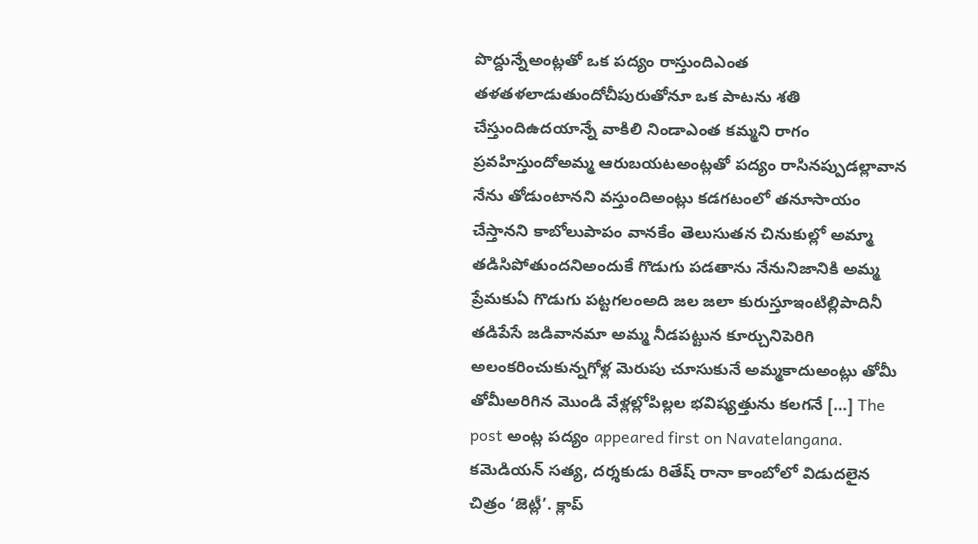పొద్దున్నేఅంట్లతో ఒక పద్యం రాస్తుందిఎంత తళతళలాడుతుందోచీపురుతోనూ ఒక పాటను శతి చేస్తుందిఉదయాన్నే వాకిలి నిండాఎంత కమ్మని రాగం ప్రవహిస్తుందోఅమ్మ ఆరుబయటఅంట్లతో పద్యం రాసినప్పుడల్లావాన నేను తోడుంటానని వస్తుందిఅంట్లు కడగటంలో తనూసాయం చేస్తానని కాబోలుపాపం వానకేం తెలుసుతన చినుకుల్లో అమ్మా తడిసిపోతుందనిఅందుకే గొడుగు పడతాను నేనునిజానికి అమ్మ ప్రేమకుఏ గొడుగు పట్టగలంఅది జల జలా కురుస్తూఇంటిల్లిపాదినీ తడిపేసే జడివానమా అమ్మ నీడపట్టున కూర్చునిపెరిగి అలంకరించుకున్నగోళ్ల మెరుపు చూసుకునే అమ్మకాదుఅంట్లు తోమీ తోమీఅరిగిన మొండి వేళ్లల్లోపిల్లల భవిష్యత్తును కలగనే […] The post అంట్ల పద్యం appeared first on Navatelangana.
కమెడియన్ సత్య, దర్శకుడు రితేష్ రానా కాంబోలో విడుదలైన చిత్రం ‘జెట్లీ’. క్లాప్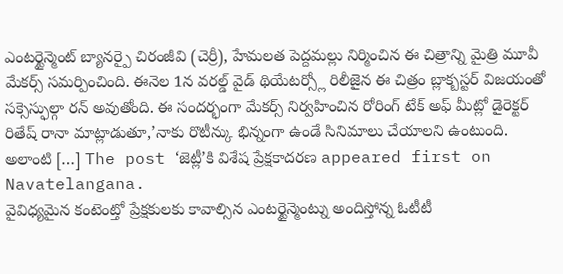ఎంటర్టైన్మెంట్ బ్యానర్పై చిరంజీవి (చెర్రీ), హేమలత పెద్దమల్లు నిర్మించిన ఈ చిత్రాన్ని మైత్రి మూవీ మేకర్స్ సమర్పించింది. ఈనెల 1న వరల్డ్ వైడ్ థియేటర్స్లో రిలీజైన ఈ చిత్రం బ్లాక్బస్టర్ విజయంతో సక్సెస్ఫుల్గా రన్ అవుతోంది. ఈ సందర్భంగా మేకర్స్ నిర్వహించిన రోరింగ్ టేక్ అఫ్ మీట్లో డైరెక్టర్ రితేష్ రానా మాట్లాడుతూ,’నాకు రొటీన్కు భిన్నంగా ఉండే సినిమాలు చేయాలని ఉంటుంది. అలాంటి […] The post ‘జెట్లీ’కి విశేష ప్రేక్షకాదరణ appeared first on Navatelangana.
వైవిధ్యమైన కంటెంట్తో ప్రేక్షకులకు కావాల్సిన ఎంటర్టైన్మెంట్ను అందిస్తోన్న ఓటీటీ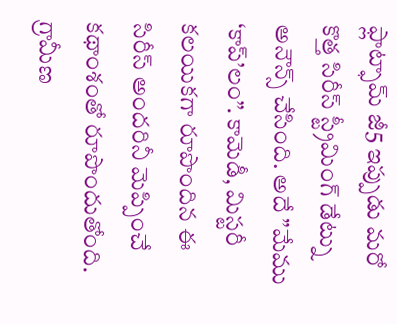ఫ్లాట్ఫామ్ జీ5 ఇప్పుడు మరో కొత్త సిరీస్ స్ట్రీమింగ్ డేట్ను అనౌన్స్ చేసింది. అదే ”మేము ‘కాప్’లం”. కామెడీ, మిస్టరీ కలయికగా రూపొందిన ఈ సిరీస్ అందరినీ మెప్పించే కథాంశంతో రూపొందుతోంది. గ్రామీణ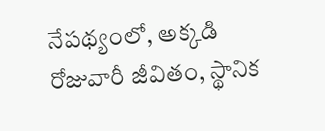నేపథ్యంలో, అక్కడి రోజువారీ జీవితం, స్థానిక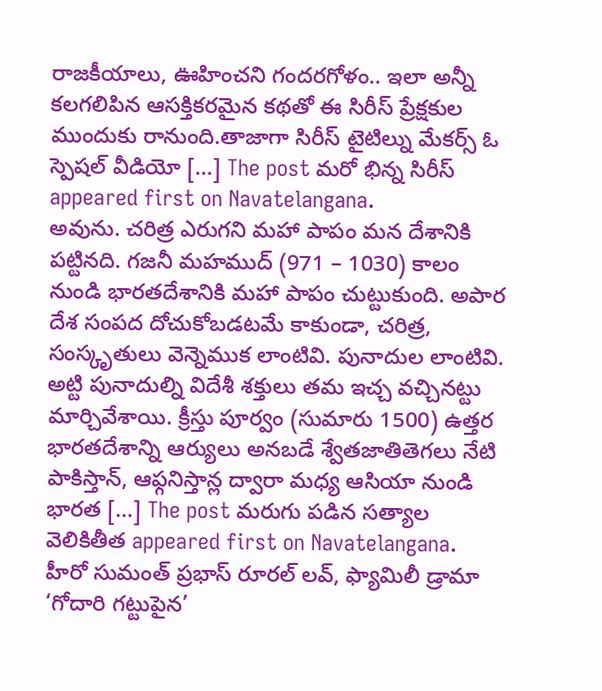రాజకీయాలు, ఊహించని గందరగోళం.. ఇలా అన్నీ కలగలిపిన ఆసక్తికరమైన కథతో ఈ సిరీస్ ప్రేక్షకుల ముందుకు రానుంది.తాజాగా సిరీస్ టైటిల్ను మేకర్స్ ఓ స్పెషల్ వీడియో […] The post మరో భిన్న సిరీస్ appeared first on Navatelangana.
అవును. చరిత్ర ఎరుగని మహా పాపం మన దేశానికి పట్టినది. గజనీ మహముద్ (971 – 1030) కాలం నుండి భారతదేశానికి మహా పాపం చుట్టుకుంది. అపార దేశ సంపద దోచుకోబడటమే కాకుండా, చరిత్ర, సంస్కృతులు వెన్నెముక లాంటివి. పునాదుల లాంటివి. అట్టి పునాదుల్ని విదేశీ శక్తులు తమ ఇచ్చ వచ్చినట్టు మార్చివేశాయి. క్రీస్తు పూర్వం (సుమారు 1500) ఉత్తర భారతదేశాన్ని ఆర్యులు అనబడే శ్వేతజాతితెగలు నేటి పాకిస్తాన్, ఆఫ్గనిస్తాన్ల ద్వారా మధ్య ఆసియా నుండి భారత […] The post మరుగు పడిన సత్యాల వెలికితీత appeared first on Navatelangana.
హీరో సుమంత్ ప్రభాస్ రూరల్ లవ్, ఫ్యామిలీ డ్రామా ‘గోదారి గట్టుపైన’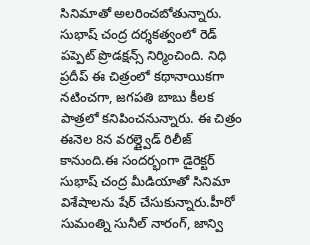సినిమాతో అలరించబోతున్నారు. సుభాష్ చంద్ర దర్శకత్వంలో రెడ్ పప్పెట్ ప్రొడక్షన్స్ నిర్మించింది. నిధి ప్రదీప్ ఈ చిత్రంలో కథానాయికగా నటించగా, జగపతి బాబు కీలక పాత్రలో కనిపించనున్నారు. ఈ చిత్రం ఈనెల 8న వరల్డ్వైడ్ రిలీజ్ కానుంది.ఈ సందర్భంగా డైరెక్టర్ సుభాష్ చంద్ర మీడియాతో సినిమా విశేషాలను షేర్ చేసుకున్నారు.హీరో సుమంత్ని సునీల్ నారంగ్, జాన్వి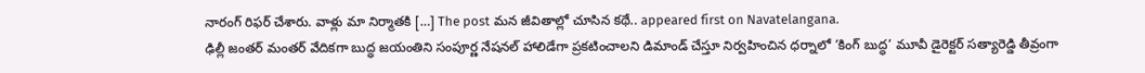నారంగ్ రిఫర్ చేశారు. వాళ్లు మా నిర్మాతకి […] The post మన జీవితాల్లో చూసిన కథే.. appeared first on Navatelangana.
ఢిల్లీ జంతర్ మంతర్ వేదికగా బుద్ధ జయంతిని సంపూర్ణ నేషనల్ హాలిడేగా ప్రకటించాలని డిమాండ్ చేస్తూ నిర్వహించిన ధర్నాలో ‘కింగ్ బుద్ధ’ మూవీ డైరెక్టర్ సత్యారెడ్డి తీవ్రంగా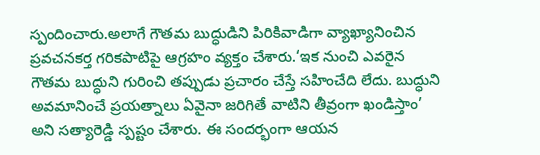స్పందించారు.అలాగే గౌతమ బుద్ధుడిని పిరికివాడిగా వ్యాఖ్యానించిన ప్రవచనకర్త గరికపాటిపై ఆగ్రహం వ్యక్తం చేశారు.‘ఇక నుంచి ఎవరైన గౌతమ బుద్ధుని గురించి తప్పుడు ప్రచారం చేస్తే సహించేది లేదు. బుద్ధుని అవమానించే ప్రయత్నాలు ఏవైనా జరిగితే వాటిని తీవ్రంగా ఖండిస్తాం’ అని సత్యారెడ్డి స్పష్టం చేశారు. ఈ సందర్భంగా ఆయన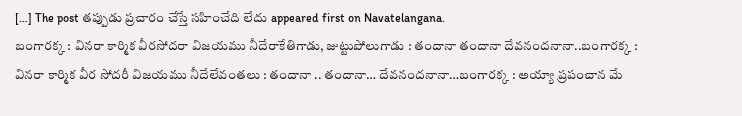[…] The post తప్పుడు ప్రచారం చేస్తే సహించేది లేదు appeared first on Navatelangana.
బంగారక్క : వినరా కార్మిక వీరసోదరా విజయము నీదేరాకేతిగాడు, జుట్టుపోలుగాడు : తందానా తందానా దేవనందనానా..బంగారక్క : వినరా కార్మిక వీర సోదరీ విజయము నీదేలేవంతలు : తందానా .. తందానా… దేవనందనానా…బంగారక్క : అయ్యా ప్రపంచాన మే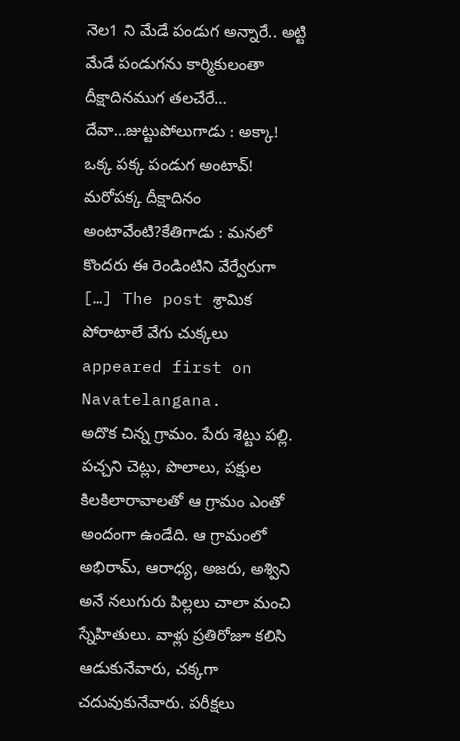నెల1 ని మేడే పండుగ అన్నారే.. అట్టి మేడే పండుగను కార్మికులంతా దీక్షాదినముగ తలచేరే… దేవా…జుట్టుపోలుగాడు : అక్కా! ఒక్క పక్క పండుగ అంటావ్! మరోపక్క దీక్షాదినం అంటావేంటి?కేతిగాడు : మనలో కొందరు ఈ రెండింటిని వేర్వేరుగా […] The post శ్రామిక పోరాటాలే వేగు చుక్కలు appeared first on Navatelangana.
అదొక చిన్న గ్రామం. పేరు శెట్టు పల్లి. పచ్చని చెట్లు, పొలాలు, పక్షుల కిలకిలారావాలతో ఆ గ్రామం ఎంతో అందంగా ఉండేది. ఆ గ్రామంలో అభిరామ్, ఆరాధ్య, అజరు, అశ్విని అనే నలుగురు పిల్లలు చాలా మంచి స్నేహితులు. వాళ్లు ప్రతిరోజూ కలిసి ఆడుకునేవారు, చక్కగా చదువుకునేవారు. పరీక్షలు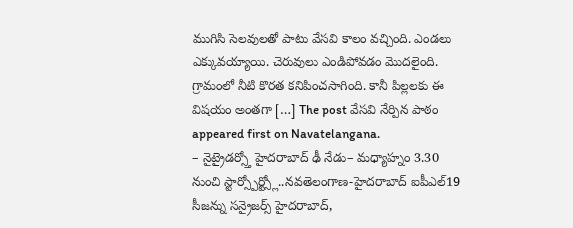ముగిసి సెలవులతో పాటు వేసవి కాలం వచ్చింది. ఎండలు ఎక్కువయ్యాయి. చెరువులు ఎండిపోవడం మొదలైంది. గ్రామంలో నీటి కొరత కనిపించసాగింది. కానీ పిల్లలకు ఈ విషయం అంతగా […] The post వేసవి నేర్పిన పాఠం appeared first on Navatelangana.
– నైట్రైడర్స్తో హైదరాబాద్ ఢీ నేడు– మధ్యాహ్నం 3.30 నుంచి స్టార్స్పోర్ట్స్లో..నవతెలంగాణ-హైదరాబాద్ ఐపీఎల్19 సీజన్ను సన్రైజర్స్ హైదరాబాద్,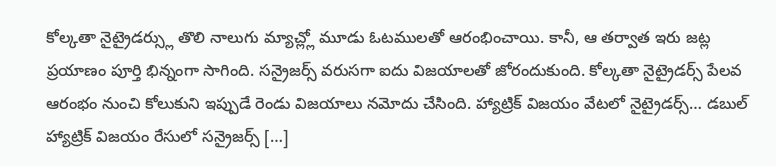కోల్కతా నైట్రైడర్స్లు తొలి నాలుగు మ్యాచ్ల్లో మూడు ఓటములతో ఆరంభించాయి. కానీ, ఆ తర్వాత ఇరు జట్ల ప్రయాణం పూర్తి భిన్నంగా సాగింది. సన్రైజర్స్ వరుసగా ఐదు విజయాలతో జోరందుకుంది. కోల్కతా నైట్రైడర్స్ పేలవ ఆరంభం నుంచి కోలుకుని ఇప్పుడే రెండు విజయాలు నమోదు చేసింది. హ్యాట్రిక్ విజయం వేటలో నైట్రైడర్స్… డబుల్ హ్యాట్రిక్ విజయం రేసులో సన్రైజర్స్ […]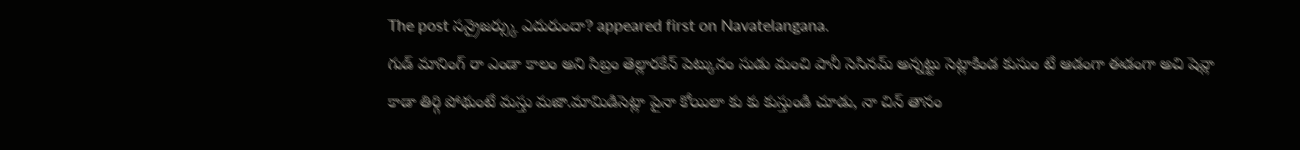The post సన్రైజర్స్కు ఎదురుందా? appeared first on Navatelangana.
గుడ్ మానింగ్ రా ఎండా కాలం అని సిబ్రం తెల్లారకేన్ పెట్కునం సుడు మంచి పానీ సెసినమ్ అన్నట్టు సెట్లాకిండ కుసుం టే ఆడంగా ఈడంగా అచి షెవ్లా కాడా తిర్గి పోథుంటే మస్తు మజా.మామిడిసెట్లా పైనా కోయిలా కు కు కుస్తుండి చూడు, నా చిన్ తానం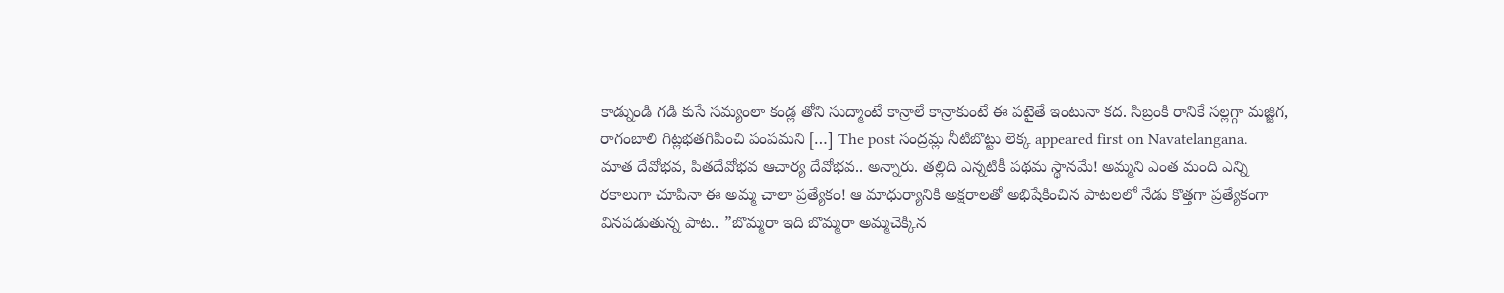కాడ్నుండి గడి కుసే సమ్యంలా కండ్ల తోని సుద్మాంటే కాన్రాలే కాన్రాకుంటే ఈ పటైతే ఇంటునా కద. సిబ్రంకి రానికే సల్లగ్గా మజ్జిగ, రాగంబాలి గిట్లభతగిపించి పంపమని […] The post సంద్రమ్ల నీటిబొట్టు లెక్క appeared first on Navatelangana.
మాత దేవోభవ, పితదేవోభవ ఆచార్య దేవోభవ.. అన్నారు. తల్లిది ఎన్నటికీ పథమ స్థానమే! అమ్మని ఎంత మంది ఎన్ని రకాలుగా చూపినా ఈ అమ్మ చాలా ప్రత్యేకం! ఆ మాధుర్యానికి అక్షరాలతో అభిషేకించిన పాటలలో నేడు కొత్తగా ప్రత్యేకంగా వినపడుతున్న పాట.. ”బొమ్మరా ఇది బొమ్మరా అమ్మచెక్కిన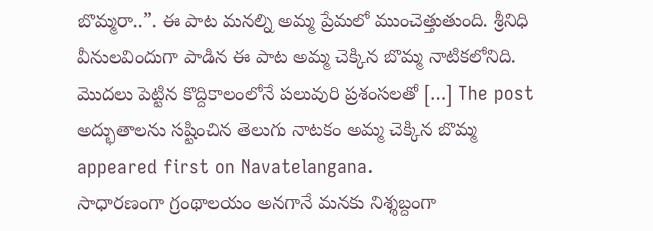బొమ్మరా..”. ఈ పాట మనల్ని అమ్మ ప్రేమలో ముంచెత్తుతుంది. శ్రీనిధి వీనులవిందుగా పాడిన ఈ పాట అమ్మ చెక్కిన బొమ్మ నాటికలోనిది. మొదలు పెట్టిన కొద్దికాలంలోనే పలువురి ప్రశంసలతో […] The post అద్భుతాలను సష్టించిన తెలుగు నాటకం అమ్మ చెక్కిన బొమ్మ appeared first on Navatelangana.
సాధారణంగా గ్రంథాలయం అనగానే మనకు నిశ్శబ్దంగా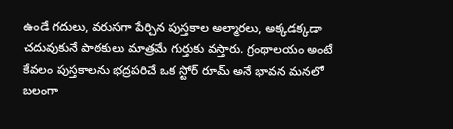ఉండే గదులు, వరుసగా పేర్చిన పుస్తకాల అల్మారలు, అక్కడక్కడా చదువుకునే పాఠకులు మాత్రమే గుర్తుకు వస్తారు. గ్రంథాలయం అంటే కేవలం పుస్తకాలను భద్రపరిచే ఒక స్టోర్ రూమ్ అనే భావన మనలో బలంగా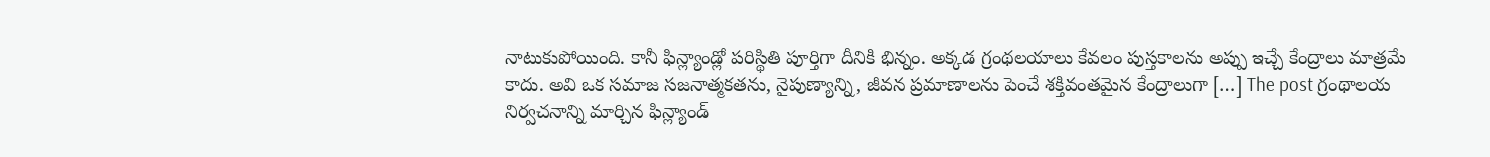నాటుకుపోయింది. కానీ ఫిన్ల్యాండ్లో పరిస్థితి పూర్తిగా దీనికి భిన్నం. అక్కడ గ్రంథలయాలు కేవలం పుస్తకాలను అప్పు ఇచ్చే కేంద్రాలు మాత్రమే కాదు. అవి ఒక సమాజ సజనాత్మకతను, నైపుణ్యాన్ని, జీవన ప్రమాణాలను పెంచే శక్తివంతమైన కేంద్రాలుగా […] The post గ్రంథాలయ నిర్వచనాన్ని మార్చిన ఫిన్ల్యాండ్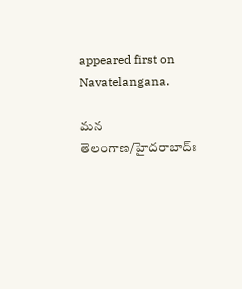appeared first on Navatelangana.

మన తెలంగాణ/హైదరాబాద్ః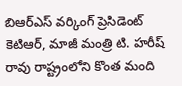బిఆర్ఎస్ వర్కింగ్ ప్రెసిడెంట్ కెటిఆర్, మాజీ మంత్రి టి. హరీష్ రావు రాష్ట్రంలోని కొంత మంది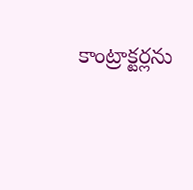కాంట్రాక్టర్లను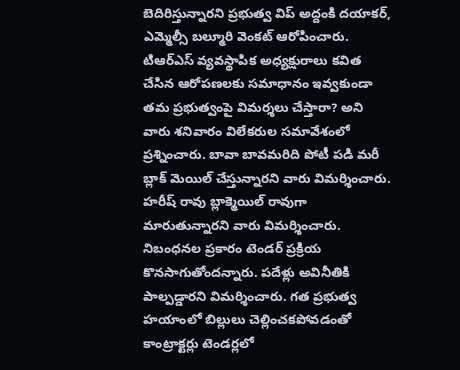బెదిరిస్తున్నారని ప్రభుత్వ విప్ అద్దంకి దయాకర్, ఎమ్మెల్సీ బల్మూరి వెంకట్ ఆరోపించారు. టిఆర్ఎస్ వ్యవస్థాపిక అధ్యక్షురాలు కవిత చేసిన ఆరోపణలకు సమాధానం ఇవ్వకుండా తమ ప్రభుత్వంపై విమర్శలు చేస్తారా? అని వారు శనివారం విలేకరుల సమావేశంలో ప్రశ్నించారు. బావా బావమరిది పోటీ పడి మరీ బ్లాక్ మెయిల్ చేస్తున్నారని వారు విమర్శించారు. హరీష్ రావు బ్లాక్మెయిల్ రావుగా మారుతున్నారని వారు విమర్శించారు. నిబంధనల ప్రకారం టెండర్ ప్రక్రియ కొనసాగుతోందన్నారు. పదేళ్లు అవినీతికి పాల్పడ్డారని విమర్శించారు. గత ప్రభుత్వ హయాంలో బిల్లులు చెల్లించకపోవడంతో కాంట్రాక్టర్లు టెండర్లలో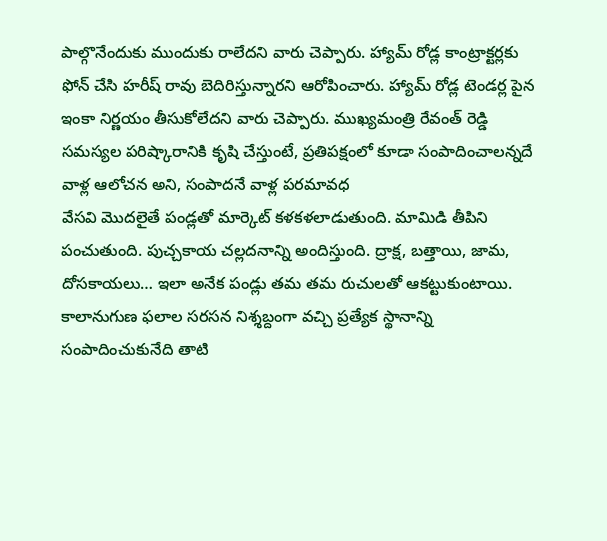పాల్గొనేందుకు ముందుకు రాలేదని వారు చెప్పారు. హ్యామ్ రోడ్ల కాంట్రాక్టర్లకు ఫోన్ చేసి హరీష్ రావు బెదిరిస్తున్నారని ఆరోపించారు. హ్యామ్ రోడ్ల టెండర్ల పైన ఇంకా నిర్ణయం తీసుకోలేదని వారు చెప్పారు. ముఖ్యమంత్రి రేవంత్ రెడ్డి సమస్యల పరిష్కారానికి కృషి చేస్తుంటే, ప్రతిపక్షంలో కూడా సంపాదించాలన్నదే వాళ్ల ఆలోచన అని, సంపాదనే వాళ్ల పరమావధ
వేసవి మొదలైతే పండ్లతో మార్కెట్ కళకళలాడుతుంది. మామిడి తీపిని పంచుతుంది. పుచ్చకాయ చల్లదనాన్ని అందిస్తుంది. ద్రాక్ష, బత్తాయి, జామ, దోసకాయలు… ఇలా అనేక పండ్లు తమ తమ రుచులతో ఆకట్టుకుంటాయి. కాలానుగుణ ఫలాల సరసన నిశ్శబ్దంగా వచ్చి ప్రత్యేక స్థానాన్ని సంపాదించుకునేది తాటి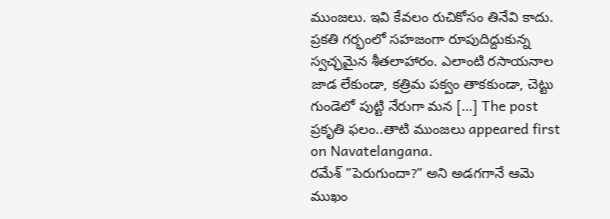ముంజలు. ఇవి కేవలం రుచికోసం తినేవి కాదు. ప్రకతి గర్భంలో సహజంగా రూపుదిద్దుకున్న స్వచ్ఛమైన శీతలాహారం. ఎలాంటి రసాయనాల జాడ లేకుండా, కత్రిమ పక్వం తాకకుండా, చెట్టు గుండెలో పుట్టి నేరుగా మన […] The post ప్రకృతి ఫలం..తాటి ముంజలు appeared first on Navatelangana.
రమేశ్ ”పెరుగుందా?” అని అడగగానే ఆమె ముఖం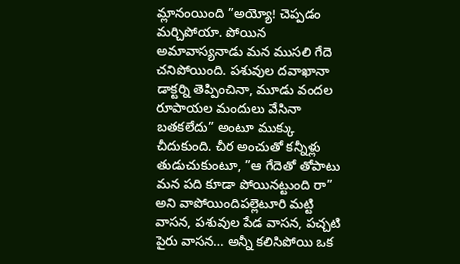మ్లానంయింది ”అయ్యో! చెప్పడం మర్చిపోయా. పోయిన అమావాస్యనాడు మన ముసలి గేదె చనిపోయింది. పశువుల దవాఖానా డాక్టర్ని తెప్పించినా, మూడు వందల రూపాయల మందులు వేసినా బతకలేదు” అంటూ ముక్కు చీదుకుంది. చీర అంచుతో కన్నీళ్లు తుడుచుకుంటూ, ”ఆ గేదెతో తోపాటు మన పది కూడా పోయినట్టుంది రా” అని వాపోయిందిపల్లెటూరి మట్టి వాసన, పశువుల పేడ వాసన, పచ్చటి పైరు వాసన… అన్నీ కలిసిపోయి ఒక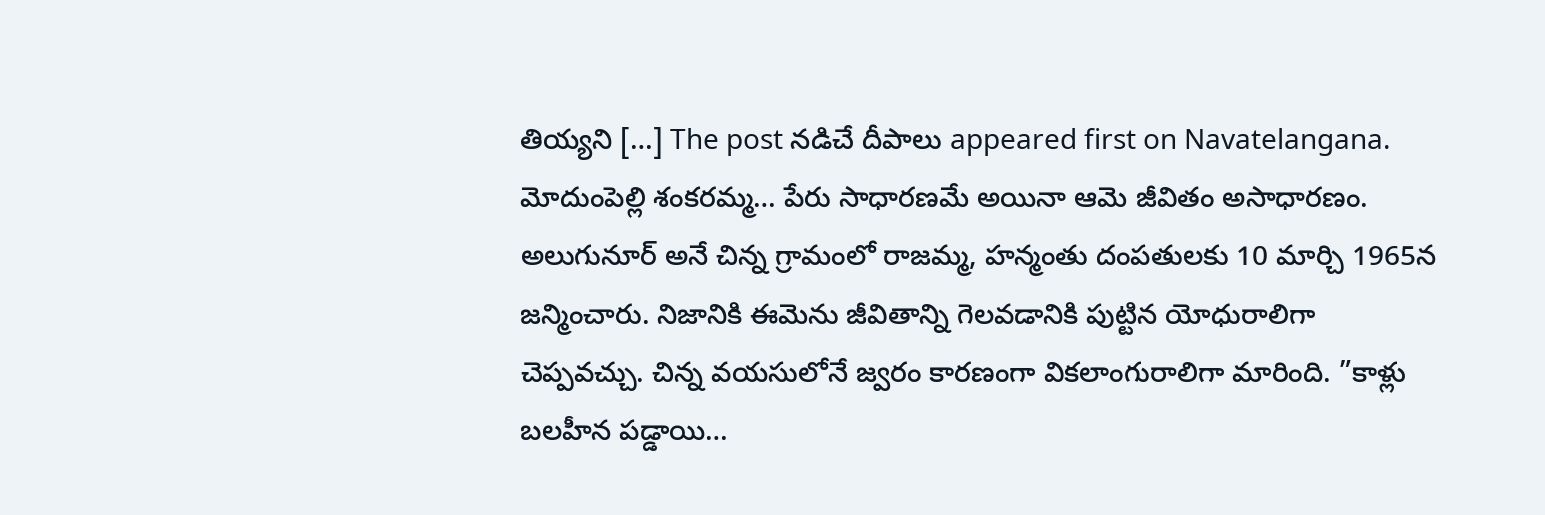తియ్యని […] The post నడిచే దీపాలు appeared first on Navatelangana.
మోదుంపెల్లి శంకరమ్మ… పేరు సాధారణమే అయినా ఆమె జీవితం అసాధారణం. అలుగునూర్ అనే చిన్న గ్రామంలో రాజమ్మ, హన్మంతు దంపతులకు 10 మార్చి 1965న జన్మించారు. నిజానికి ఈమెను జీవితాన్ని గెలవడానికి పుట్టిన యోధురాలిగా చెప్పవచ్చు. చిన్న వయసులోనే జ్వరం కారణంగా వికలాంగురాలిగా మారింది. ”కాళ్లు బలహీన పడ్డాయి…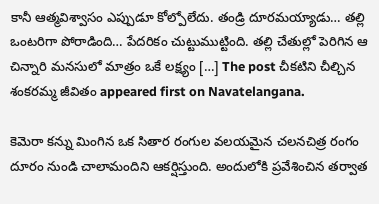కానీ ఆత్మవిశ్వాసం ఎప్పుడూ కోల్పోలేదు. తండ్రి దూరమయ్యాడు… తల్లి ఒంటరిగా పోరాడింది… పేదరికం చుట్టుముట్టింది. తల్లి చేతుల్లో పెరిగిన ఆ చిన్నారి మనసులో మాత్రం ఒకే లక్ష్యం […] The post చీకటిని చీల్చిన శంకరమ్మ జీవితం appeared first on Navatelangana.

కెమెరా కన్ను మింగిన ఒక సితార రంగుల వలయమైన చలనచిత్ర రంగం దూరం నుండి చాలామందిని ఆకర్షిస్తుంది. అందులోకి ప్రవేశించిన తర్వాత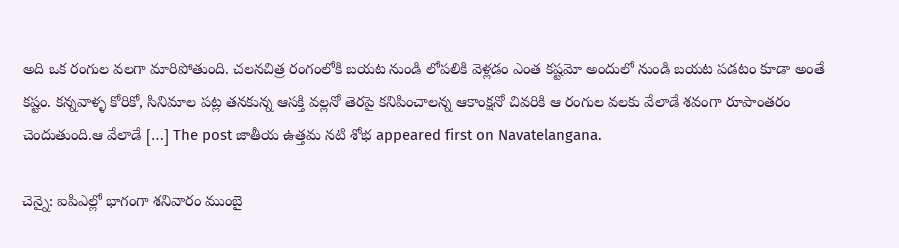అది ఒక రంగుల వలగా మారిపోతుంది. చలనచిత్ర రంగంలోకి బయట నుండి లోపలికి వెళ్లడం ఎంత కష్టమో అందులో నుండి బయట పడటం కూడా అంతే కష్టం. కన్నవాళ్ళ కోరికో, సినిమాల పట్ల తనకున్న ఆసక్తి వల్లనో తెరపై కనిపించాలన్న ఆకాంక్షనో చివరికి ఆ రంగుల వలకు వేలాడే శవంగా రూపాంతరం చెందుతుంది.ఆ వేలాడే […] The post జాతీయ ఉత్తమ నటి శోభ appeared first on Navatelangana.

చెన్నై: ఐపిఎల్లో భాగంగా శనివారం ముంబై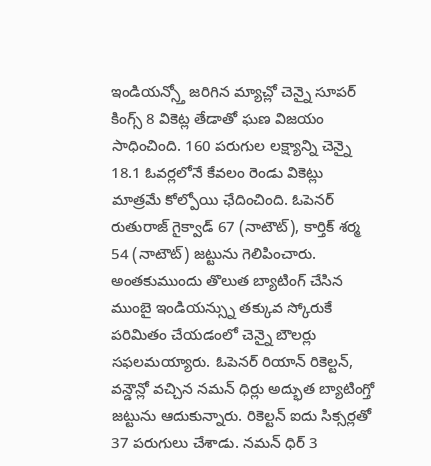ఇండియన్స్తో జరిగిన మ్యాచ్లో చెన్నై సూపర్ కింగ్స్ 8 వికెట్ల తేడాతో ఘణ విజయం సాధించింది. 160 పరుగుల లక్ష్యాన్ని చెన్నై 18.1 ఓవర్లలోనే కేవలం రెండు వికెట్లు మాత్రమే కోల్పోయి ఛేదించింది. ఓపెనర్ రుతురాజ్ గైక్వాడ్ 67 (నాటౌట్), కార్తిక్ శర్మ 54 (నాటౌట్) జట్టును గెలిపించారు. అంతకుముందు తొలుత బ్యాటింగ్ చేసిన ముంబై ఇండియన్స్ను తక్కువ స్కోరుకే పరిమితం చేయడంలో చెన్నై బౌలర్లు సఫలమయ్యారు. ఓపెనర్ రియాన్ రికెల్టన్, వన్డౌన్లో వచ్చిన నమన్ ధిర్లు అద్భుత బ్యాటింగ్తో జట్టును ఆదుకున్నారు. రికెల్టన్ ఐదు సిక్సర్లతో 37 పరుగులు చేశాడు. నమన్ ధిర్ 3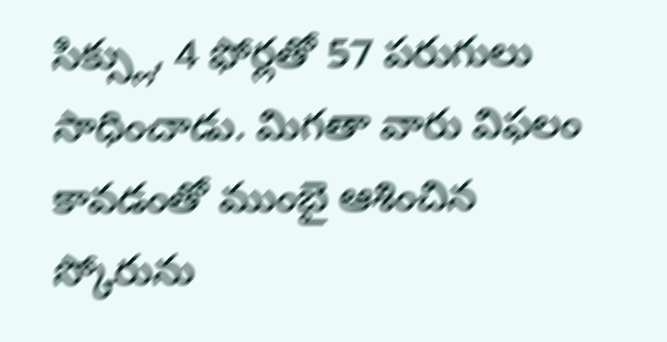సిక్స్లు, 4 ఫోర్లతో 57 పరుగులు సాధించాడు. మిగతా వారు విఫలం కావడంతో ముంబై ఆశించిన స్కోరును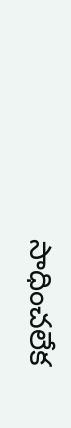సాధించలేక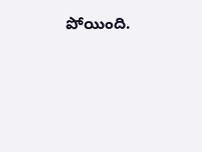పోయింది.